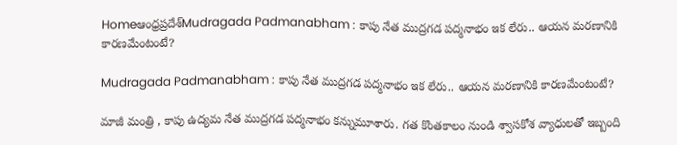Homeఆంధ్రప్రదేశ్‌Mudragada Padmanabham : కాపు నేత ముద్రగడ పద్మనాభం ఇక లేరు.. ఆయన మరణానికి కారణమేంటంటే?

Mudragada Padmanabham : కాపు నేత ముద్రగడ పద్మనాభం ఇక లేరు.. ఆయన మరణానికి కారణమేంటంటే?

మాజీ మంత్రి , కాపు ఉద్యమ నేత ముద్రగడ పద్మనాభం కన్నుమూశారు. గత కొంతకాలం నుండి శ్వాసకోశ వ్యాధులతో ఇబ్బంది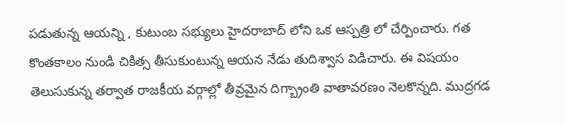పడుతున్న ఆయన్ని , కుటుంబ సభ్యులు హైదరాబాద్ లోని ఒక ఆస్పత్రి లో చేర్పించారు. గత కొంతకాలం నుండి చికిత్స తీసుకుంటున్న ఆయన నేడు తుదిశ్వాస విడిచారు. ఈ విషయం తెలుసుకున్న తర్వాత రాజకీయ వర్గాల్లో తీవ్రమైన దిగ్బ్రాంతి వాతావరణం నెలకొన్నది. ముద్రగడ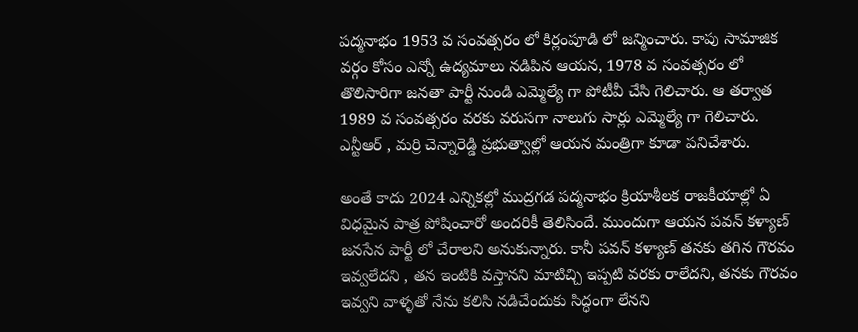పద్మనాభం 1953 వ సంవత్సరం లో కిర్లంపూడి లో జన్మించారు. కాపు సామాజిక వర్గం కోసం ఎన్నో ఉద్యమాలు నడిపిన ఆయన, 1978 వ సంవత్సరం లో తొలిసారిగా జనతా పార్టీ నుండి ఎమ్మెల్యే గా పోటీవీ చేసి గెలిచారు. ఆ తర్వాత 1989 వ సంవత్సరం వరకు వరుసగా నాలుగు సార్లు ఎమ్మెల్యే గా గెలిచారు. ఎన్టీఆర్ , మర్రి చెన్నారెడ్డి ప్రభుత్వాల్లో ఆయన మంత్రిగా కూడా పనిచేశారు.

అంతే కాదు 2024 ఎన్నికల్లో ముద్రగడ పద్మనాభం క్రియాశీలక రాజకీయాల్లో ఏ విధమైన పాత్ర పోషించారో అందరికీ తెలిసిందే. ముందుగా ఆయన పవన్ కళ్యాణ్ జనసేన పార్టీ లో చేరాలని అనుకున్నారు. కానీ పవన్ కళ్యాణ్ తనకు తగిన గౌరవం ఇవ్వలేదని , తన ఇంటికి వస్తానని మాటిచ్చి ఇప్పటి వరకు రాలేదని, తనకు గౌరవం ఇవ్వని వాళ్ళతో నేను కలిసి నడిచేందుకు సిద్ధంగా లేనని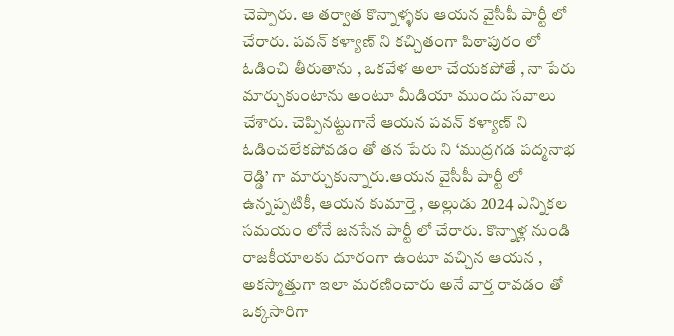చెప్పారు. ఆ తర్వాత కొన్నాళ్ళకు ఆయన వైసీపీ పార్టీ లో చేరారు. పవన్ కళ్యాణ్ ని కచ్చితంగా పిఠాపురం లో ఓడించి తీరుతాను , ఒకవేళ అలా చేయకపోతే , నా పేరు మార్చుకుంటాను అంటూ మీడియా ముందు సవాలు చేశారు. చెప్పినట్టుగానే ఆయన పవన్ కళ్యాణ్ ని ఓడించలేకపోవడం తో తన పేరు ని ‘ముద్రగడ పద్మనాభ రెడ్డి’ గా మార్చుకున్నారు.ఆయన వైసీపీ పార్టీ లో ఉన్నప్పటికీ, ఆయన కుమార్తె , అల్లుడు 2024 ఎన్నికల సమయం లోనే జనసేన పార్టీ లో చేరారు. కొన్నాళ్ల నుండి రాజకీయాలకు దూరంగా ఉంటూ వచ్చిన ఆయన , అకస్మాత్తుగా ఇలా మరణించారు అనే వార్త రావడం తో ఒక్కసారిగా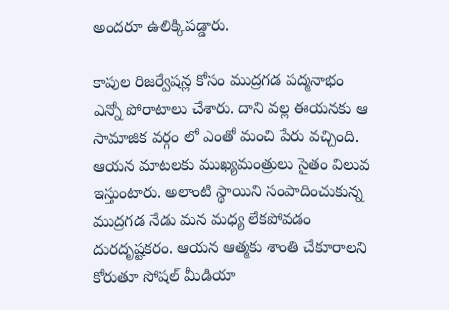అందరూ ఉలిక్కిపడ్డారు.

కాపుల రిజర్వేషన్ల కోసం ముద్రగడ పద్మనాభం ఎన్నో పోరాటాలు చేశారు. దాని వల్ల ఈయనకు ఆ సామాజిక వర్గం లో ఎంతో మంచి పేరు వచ్చింది. ఆయన మాటలకు ముఖ్యమంత్రులు సైతం విలువ ఇస్తుంటారు. అలాంటి స్థాయిని సంపాదించుకున్న ముద్రగడ నేడు మన మధ్య లేకపోవడం దురదృష్టకరం. ఆయన ఆత్మకు శాంతి చేకూరాలని కోరుతూ సోషల్ మీడియా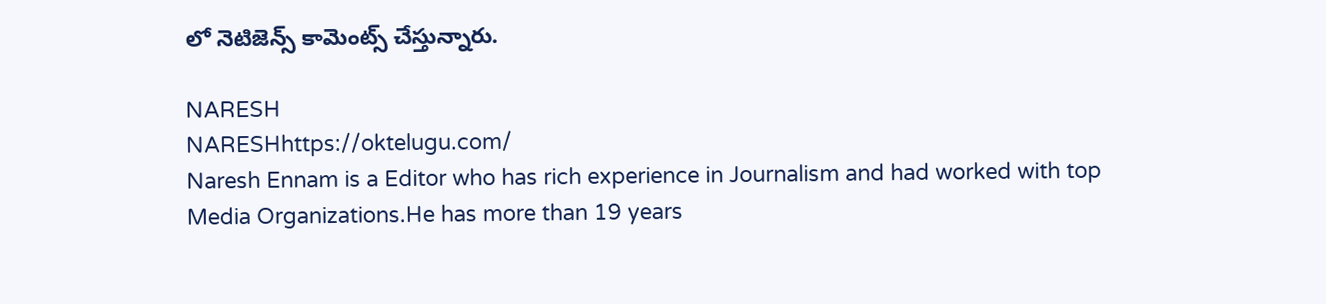లో నెటిజెన్స్ కామెంట్స్ చేస్తున్నారు.

NARESH
NARESHhttps://oktelugu.com/
Naresh Ennam is a Editor who has rich experience in Journalism and had worked with top Media Organizations.He has more than 19 years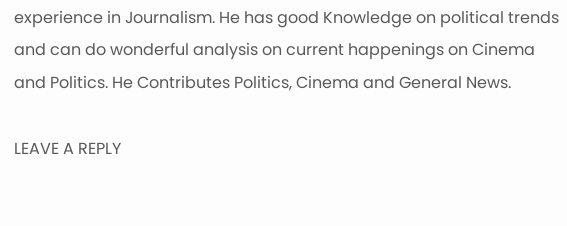experience in Journalism. He has good Knowledge on political trends and can do wonderful analysis on current happenings on Cinema and Politics. He Contributes Politics, Cinema and General News.

LEAVE A REPLY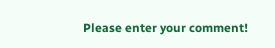Please enter your comment!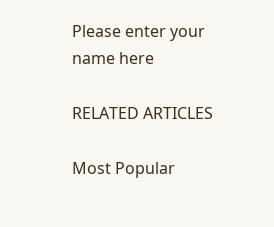Please enter your name here

RELATED ARTICLES

Most Popular